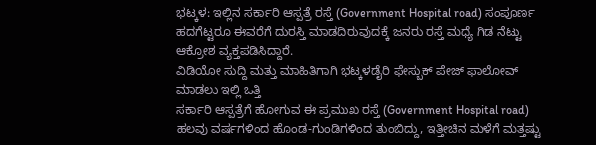ಭಟ್ಕಳ: ಇಲ್ಲಿನ ಸರ್ಕಾರಿ ಆಸ್ಪತ್ರೆ ರಸ್ತೆ (Government Hospital road) ಸಂಪೂರ್ಣ ಹದಗೆಟ್ಟರೂ ಈವರೆಗೆ ದುರಸ್ತಿ ಮಾಡದಿರುವುದಕ್ಕೆ ಜನರು ರಸ್ತೆ ಮಧ್ಯೆ ಗಿಡ ನೆಟ್ಟು ಆಕ್ರೋಶ ವ್ಯಕ್ತಪಡಿಸಿದ್ದಾರೆ.
ವಿಡಿಯೋ ಸುದ್ದಿ ಮತ್ತು ಮಾಹಿತಿಗಾಗಿ ಭಟ್ಕಳಡೈರಿ ಫೇಸ್ಬುಕ್ ಪೇಜ್ ಫಾಲೋವ್ ಮಾಡಲು ಇಲ್ಲಿ ಒತ್ತಿ
ಸರ್ಕಾರಿ ಆಸ್ಪತ್ರೆಗೆ ಹೋಗುವ ಈ ಪ್ರಮುಖ ರಸ್ತೆ (Government Hospital road) ಹಲವು ವರ್ಷಗಳಿಂದ ಹೊಂಡ-ಗುಂಡಿಗಳಿಂದ ತುಂಬಿದ್ದು, ಇತ್ತೀಚಿನ ಮಳೆಗೆ ಮತ್ತಷ್ಟು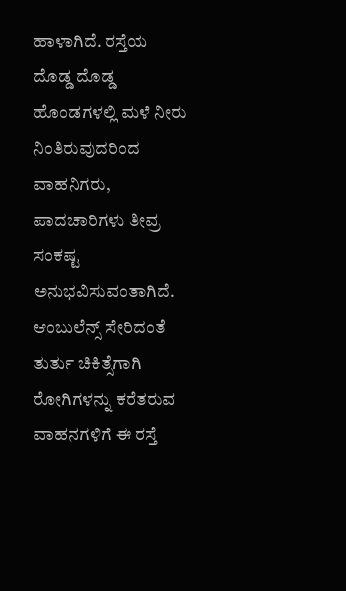ಹಾಳಾಗಿದೆ. ರಸ್ತೆಯ ದೊಡ್ಡ ದೊಡ್ಡ ಹೊಂಡಗಳಲ್ಲಿ ಮಳೆ ನೀರು ನಿಂತಿರುವುದರಿಂದ ವಾಹನಿಗರು, ಪಾದಚಾರಿಗಳು ತೀವ್ರ ಸಂಕಷ್ಟ ಅನುಭವಿಸುವಂತಾಗಿದೆ. ಆಂಬುಲೆನ್ಸ್ ಸೇರಿದಂತೆ ತುರ್ತು ಚಿಕಿತ್ಸೆಗಾಗಿ ರೋಗಿಗಳನ್ನು ಕರೆತರುವ ವಾಹನಗಳಿಗೆ ಈ ರಸ್ತೆ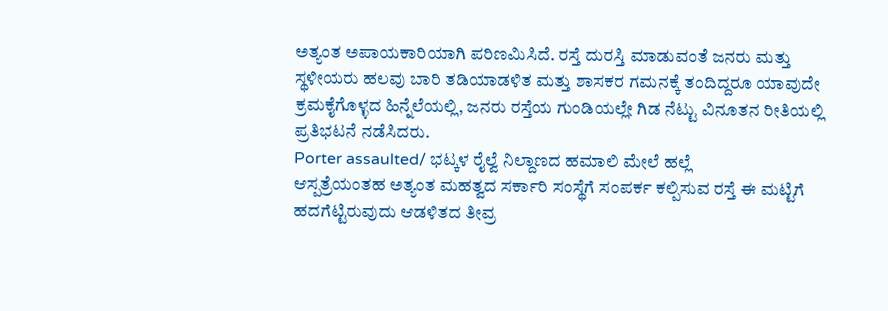ಅತ್ಯಂತ ಅಪಾಯಕಾರಿಯಾಗಿ ಪರಿಣಮಿಸಿದೆ. ರಸ್ತೆ ದುರಸ್ತಿ ಮಾಡುವಂತೆ ಜನರು ಮತ್ತು ಸ್ಥಳೀಯರು ಹಲವು ಬಾರಿ ತಡಿಯಾಡಳಿತ ಮತ್ತು ಶಾಸಕರ ಗಮನಕ್ಕೆ ತಂದಿದ್ದರೂ ಯಾವುದೇ ಕ್ರಮಕೈಗೊಳ್ಳದ ಹಿನ್ನೆಲೆಯಲ್ಲಿ, ಜನರು ರಸ್ತೆಯ ಗುಂಡಿಯಲ್ಲೇ ಗಿಡ ನೆಟ್ಟು ವಿನೂತನ ರೀತಿಯಲ್ಲಿ ಪ್ರತಿಭಟನೆ ನಡೆಸಿದರು.
Porter assaulted/ ಭಟ್ಕಳ ರೈಲ್ವೆ ನಿಲ್ದಾಣದ ಹಮಾಲಿ ಮೇಲೆ ಹಲ್ಲೆ
ಆಸ್ಪತ್ರೆಯಂತಹ ಅತ್ಯಂತ ಮಹತ್ವದ ಸರ್ಕಾರಿ ಸಂಸ್ಥೆಗೆ ಸಂಪರ್ಕ ಕಲ್ಪಿಸುವ ರಸ್ತೆ ಈ ಮಟ್ಟಿಗೆ ಹದಗೆಟ್ಟಿರುವುದು ಆಡಳಿತದ ತೀವ್ರ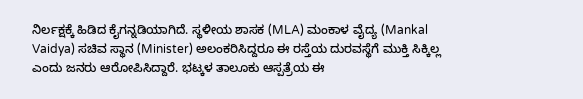ನಿರ್ಲಕ್ಷಕ್ಕೆ ಹಿಡಿದ ಕೈಗನ್ನಡಿಯಾಗಿದೆ. ಸ್ಥಳೀಯ ಶಾಸಕ (MLA) ಮಂಕಾಳ ವೈದ್ಯ (Mankal Vaidya) ಸಚಿವ ಸ್ಥಾನ (Minister) ಅಲಂಕರಿಸಿದ್ದರೂ ಈ ರಸ್ತೆಯ ದುರವಸ್ಥೆಗೆ ಮುಕ್ತಿ ಸಿಕ್ಕಿಲ್ಲ ಎಂದು ಜನರು ಆರೋಪಿಸಿದ್ದಾರೆ. ಭಟ್ಕಳ ತಾಲೂಕು ಆಸ್ಪತ್ರೆಯ ಈ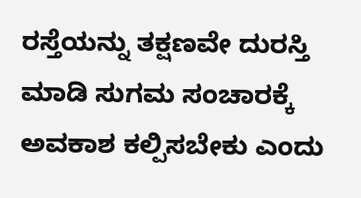ರಸ್ತೆಯನ್ನು ತಕ್ಷಣವೇ ದುರಸ್ತಿ ಮಾಡಿ ಸುಗಮ ಸಂಚಾರಕ್ಕೆ ಅವಕಾಶ ಕಲ್ಪಿಸಬೇಕು ಎಂದು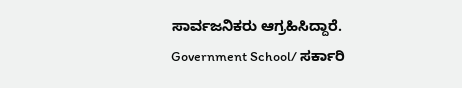ಸಾರ್ವಜನಿಕರು ಆಗ್ರಹಿಸಿದ್ದಾರೆ.
Government School/ ಸರ್ಕಾರಿ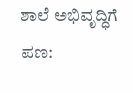ಶಾಲೆ ಅಭಿವೃದ್ಧಿಗೆ ಪಣ: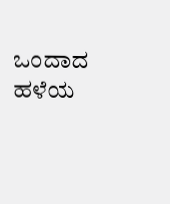ಒಂದಾದ ಹಳೆಯ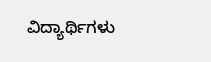ವಿದ್ಯಾರ್ಥಿಗಳು